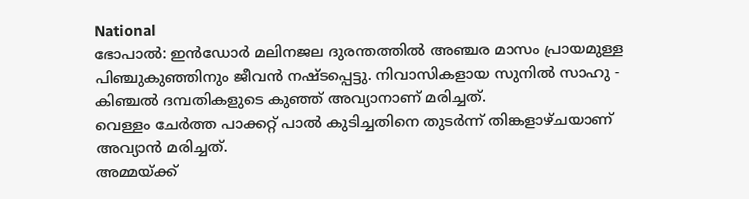National
ഭോപാൽ: ഇൻഡോർ മലിനജല ദുരന്തത്തിൽ അഞ്ചര മാസം പ്രായമുള്ള പിഞ്ചുകുഞ്ഞിനും ജീവൻ നഷ്ടപ്പെട്ടു. നിവാസികളായ സുനിൽ സാഹു - കിഞ്ചൽ ദമ്പതികളുടെ കുഞ്ഞ് അവ്യാനാണ് മരിച്ചത്.
വെള്ളം ചേർത്ത പാക്കറ്റ് പാൽ കുടിച്ചതിനെ തുടർന്ന് തിങ്കളാഴ്ചയാണ് അവ്യാൻ മരിച്ചത്.
അമ്മയ്ക്ക്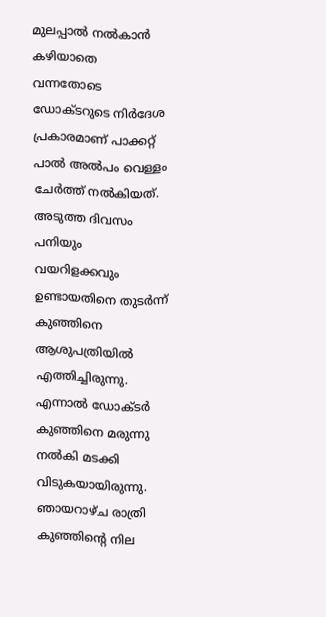മുലപ്പാൽ നൽകാൻ കഴിയാതെ വന്നതോടെ ഡോക്ടറുടെ നിർദേശ പ്രകാരമാണ് പാക്കറ്റ് പാൽ അൽപം വെള്ളം ചേർത്ത് നൽകിയത്. അടുത്ത ദിവസം പനിയും വയറിളക്കവും ഉണ്ടായതിനെ തുടർന്ന് കുഞ്ഞിനെ ആശുപത്രിയിൽ എത്തിച്ചിരുന്നു. എന്നാൽ ഡോക്ടർ കുഞ്ഞിനെ മരുന്നു നൽകി മടക്കി വിടുകയായിരുന്നു.
ഞായറാഴ്ച രാത്രി കുഞ്ഞിന്റെ നില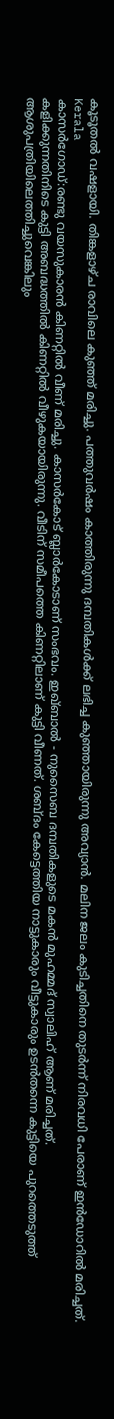കൂടൂതൽ വഷളായി. തിങ്കളാഴ്ച രാവിലെ കുഞ്ഞ് മരിച്ചു. പത്തുവർഷം കാത്തിരുന്നു ദമ്പതികൾക്ക് ലഭിച്ച കുഞ്ഞായിരുന്നു അവ്യാൻ. മലിന ജലം കുടിച്ചതിനെ തുടർന്ന് നിരവധി പേരാണ് ഇൻഡോറിൽ മരിച്ചത്.
Kerala
കാസർഗോഡ്:രണ്ടു വയസുകാരൻ കിണറ്റിൽ വീണ് മരിച്ചു. കാസർകോട് ബ്ലാർകോടാണ് സംഭവം. ഇഖ്ബാൽ - നുസൈബ ദമ്പതികളുടെ മകൻ മുഹമ്മദ് സ്വാലിഹ് ആണ് മരിച്ചത്.
കളിക്കുന്നതിനിടെ കുട്ടി അബദ്ധത്തിൽ കിണറ്റിൽ വീഴുകയായിരുന്നു. വീടിന് സമീപത്തെ കിണറ്റിലാണ് കുട്ടി വീണത്. ശബ്ദം കേട്ടെത്തിയ നാട്ടുകാരും വീട്ടുകാരും ഉടൻതന്നെ കുട്ടിയെ പുറത്തെടുത്ത് ആശുപത്രിയിലെത്തിച്ചുവെങ്കിലും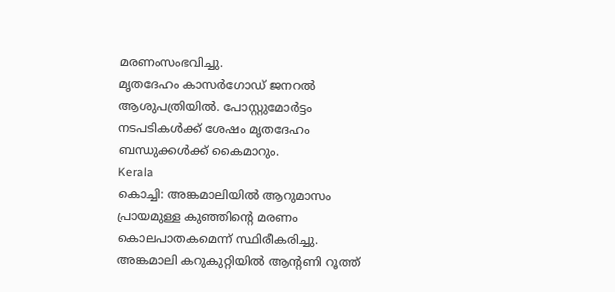മരണംസംഭവിച്ചു.
മൃതദേഹം കാസർഗോഡ് ജനറൽ ആശുപത്രിയിൽ. പോസ്റ്റുമോർട്ടം നടപടികൾക്ക് ശേഷം മൃതദേഹം ബന്ധുക്കൾക്ക് കൈമാറും.
Kerala
കൊച്ചി: അങ്കമാലിയിൽ ആറുമാസം പ്രായമുള്ള കുഞ്ഞിന്റെ മരണം കൊലപാതകമെന്ന് സ്ഥിരീകരിച്ചു. അങ്കമാലി കറുകുറ്റിയിൽ ആന്റണി റൂത്ത്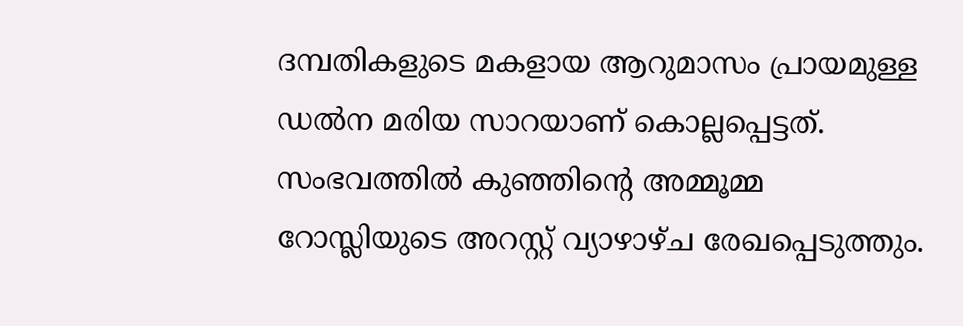ദമ്പതികളുടെ മകളായ ആറുമാസം പ്രായമുള്ള ഡൽന മരിയ സാറയാണ് കൊല്ലപ്പെട്ടത്.
സംഭവത്തിൽ കുഞ്ഞിന്റെ അമ്മൂമ്മ റോസ്ലിയുടെ അറസ്റ്റ് വ്യാഴാഴ്ച രേഖപ്പെടുത്തും.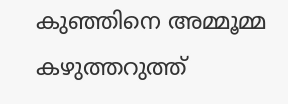കുഞ്ഞിനെ അമ്മൂമ്മ കഴുത്തറുത്ത്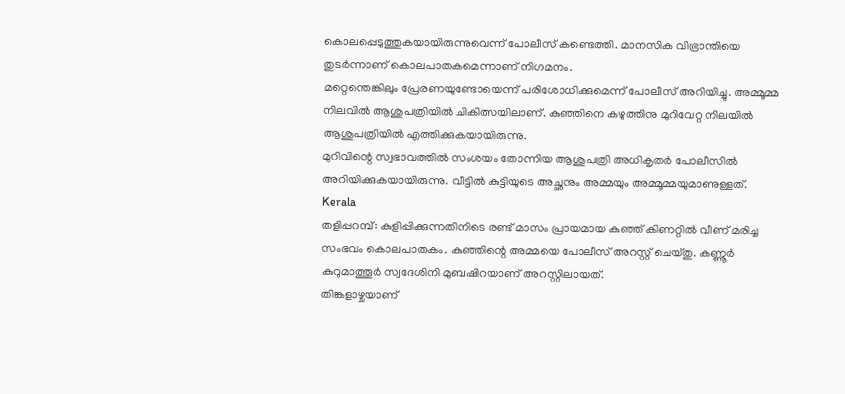കൊലപ്പെടുത്തുകയായിരുന്നുവെന്ന് പോലീസ് കണ്ടെത്തി. മാനസിക വിഭ്രാന്തിയെ തുടർന്നാണ് കൊലപാതകമെന്നാണ് നിഗമനം.
മറ്റെന്തെങ്കിലും പ്രേരണയുണ്ടോയെന്ന് പരിശോധിക്കുമെന്ന് പോലീസ് അറിയിച്ചു. അമ്മൂമ്മ നിലവിൽ ആശുപത്രിയിൽ ചികിത്സയിലാണ്. കുഞ്ഞിനെ കഴുത്തിനു മുറിവേറ്റ നിലയിൽ ആശുപത്രിയിൽ എത്തിക്കുകയായിരുന്നു.
മുറിവിന്റെ സ്വഭാവത്തിൽ സംശയം തോന്നിയ ആശുപത്രി അധികൃതർ പോലീസിൽ അറിയിക്കുകയായിരുന്നു. വീട്ടിൽ കുട്ടിയുടെ അച്ഛനും അമ്മയും അമ്മൂമ്മയുമാണുള്ളത്.
Kerala
തളിപ്പറമ്പ്: കുളിപ്പിക്കുന്നതിനിടെ രണ്ട് മാസം പ്രായമായ കുഞ്ഞ് കിണറ്റിൽ വീണ് മരിച്ച സംഭവം കൊലപാതകം. കുഞ്ഞിന്റെ അമ്മയെ പോലീസ് അറസ്റ്റ് ചെയ്തു. കണ്ണൂർ കുറുമാത്തൂർ സ്വദേശിനി മുബഷിറയാണ് അറസ്റ്റിലായത്.
തിങ്കളാഴ്ചയാണ്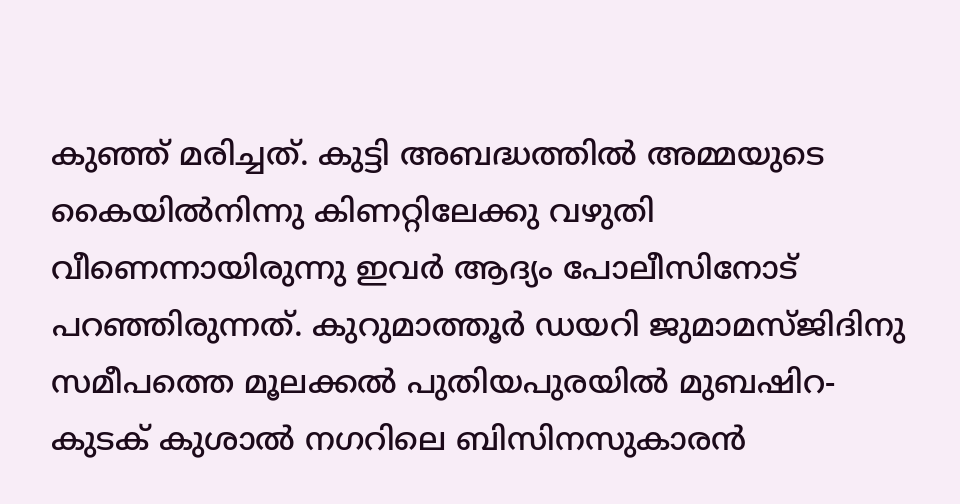കുഞ്ഞ് മരിച്ചത്. കുട്ടി അബദ്ധത്തിൽ അമ്മയുടെ കൈയിൽനിന്നു കിണറ്റിലേക്കു വഴുതി വീണെന്നായിരുന്നു ഇവർ ആദ്യം പോലീസിനോട് പറഞ്ഞിരുന്നത്. കുറുമാത്തൂർ ഡയറി ജുമാമസ്ജിദിനു സമീപത്തെ മൂലക്കൽ പുതിയപുരയിൽ മുബഷിറ- കുടക് കുശാൽ നഗറിലെ ബിസിനസുകാരൻ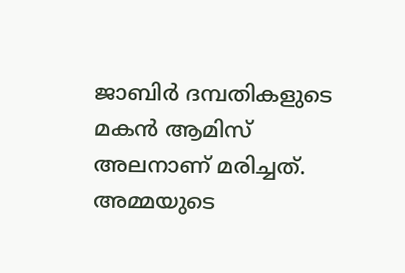ജാബിർ ദമ്പതികളുടെ മകൻ ആമിസ് അലനാണ് മരിച്ചത്.
അമ്മയുടെ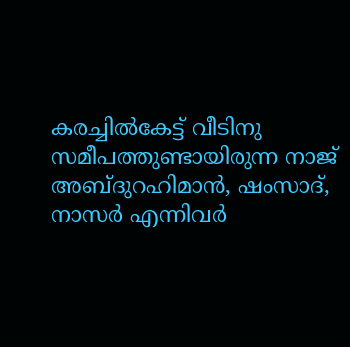കരച്ചിൽകേട്ട് വീടിനു സമീപത്തുണ്ടായിരുന്ന നാജ് അബ്ദുറഹിമാൻ, ഷംസാദ്, നാസർ എന്നിവർ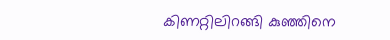കിണറ്റിലിറങ്ങി കുഞ്ഞിനെ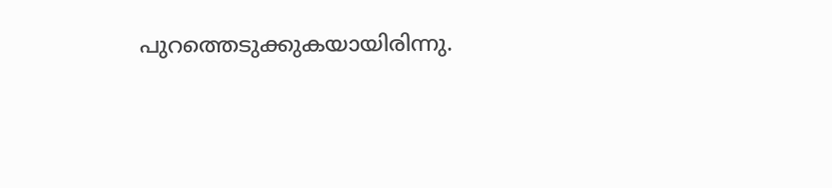പുറത്തെടുക്കുകയായിരിന്നു.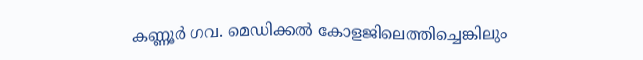കണ്ണൂർ ഗവ. മെഡിക്കൽ കോളജിലെത്തിച്ചെങ്കിലും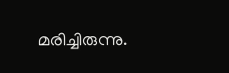മരിച്ചിരുന്നു.